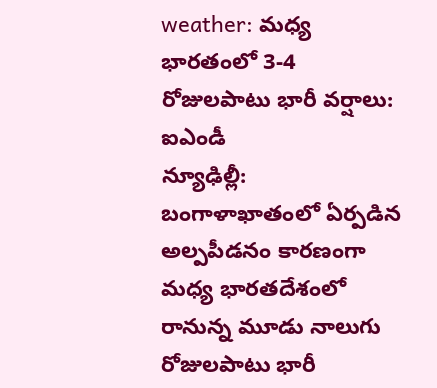weather: మధ్య భారతంలో 3-4 రోజులపాటు భారీ వర్షాలు: ఐఎండీ
న్యూఢిల్లీ: బంగాళాఖాతంలో ఏర్పడిన అల్పపీడనం కారణంగా మధ్య భారతదేశంలో రానున్న మూడు నాలుగు రోజులపాటు భారీ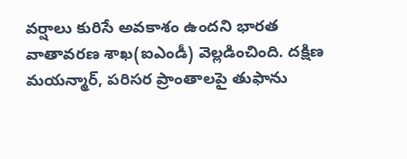వర్షాలు కురిసే అవకాశం ఉందని భారత వాతావరణ శాఖ(ఐఎండీ) వెల్లడించింది. దక్షిణ మయన్మార్, పరిసర ప్రాంతాలపై తుఫాను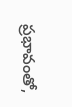ప్రభావంతో,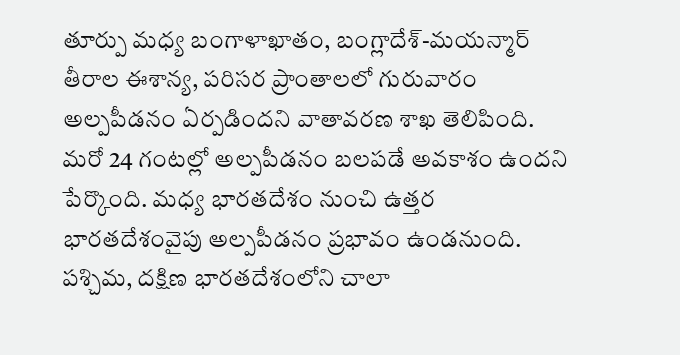తూర్పు మధ్య బంగాళాఖాతం, బంగ్లాదేశ్-మయన్మార్ తీరాల ఈశాన్య, పరిసర ప్రాంతాలలో గురువారం అల్పపీడనం ఏర్పడిందని వాతావరణ శాఖ తెలిపింది.
మరో 24 గంటల్లో అల్పపీడనం బలపడే అవకాశం ఉందని పేర్కొంది. మధ్య భారతదేశం నుంచి ఉత్తర భారతదేశంవైపు అల్పపీడనం ప్రభావం ఉండనుంది. పశ్చిమ, దక్షిణ భారతదేశంలోని చాలా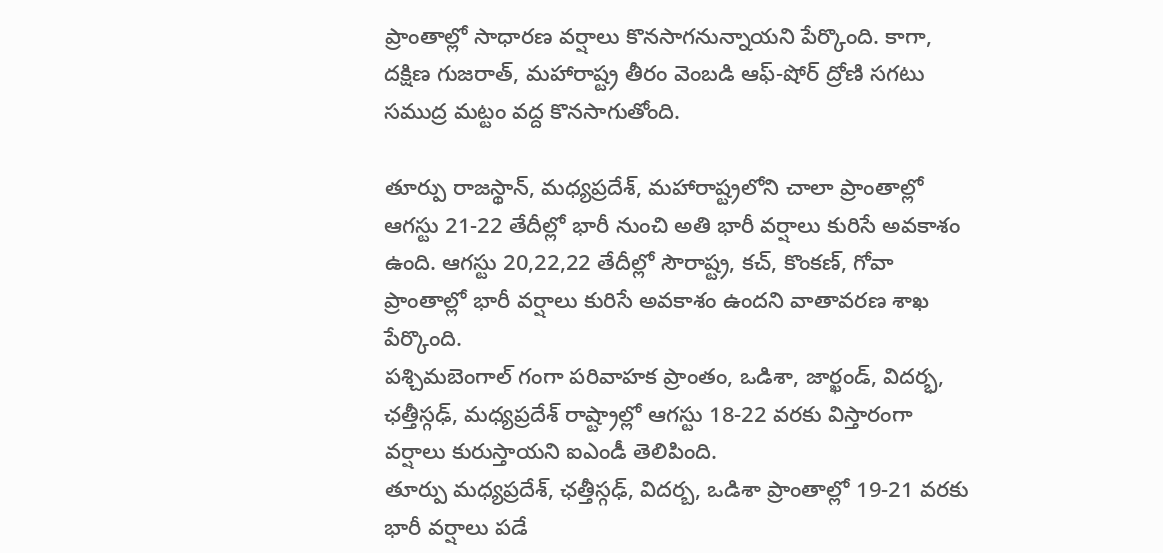ప్రాంతాల్లో సాధారణ వర్షాలు కొనసాగనున్నాయని పేర్కొంది. కాగా, దక్షిణ గుజరాత్, మహారాష్ట్ర తీరం వెంబడి ఆఫ్-షోర్ ద్రోణి సగటు సముద్ర మట్టం వద్ద కొనసాగుతోంది.

తూర్పు రాజస్థాన్, మధ్యప్రదేశ్, మహారాష్ట్రలోని చాలా ప్రాంతాల్లో ఆగస్టు 21-22 తేదీల్లో భారీ నుంచి అతి భారీ వర్షాలు కురిసే అవకాశం ఉంది. ఆగస్టు 20,22,22 తేదీల్లో సౌరాష్ట్ర, కచ్, కొంకణ్, గోవా ప్రాంతాల్లో భారీ వర్షాలు కురిసే అవకాశం ఉందని వాతావరణ శాఖ పేర్కొంది.
పశ్చిమబెంగాల్ గంగా పరివాహక ప్రాంతం, ఒడిశా, జార్ఖండ్, విదర్భ, ఛత్తీస్గఢ్, మధ్యప్రదేశ్ రాష్ట్రాల్లో ఆగస్టు 18-22 వరకు విస్తారంగా వర్షాలు కురుస్తాయని ఐఎండీ తెలిపింది.
తూర్పు మధ్యప్రదేశ్, ఛత్తీస్గఢ్, విదర్బ, ఒడిశా ప్రాంతాల్లో 19-21 వరకు భారీ వర్షాలు పడే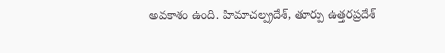అవకాశం ఉంది. హిమాచల్ప్రదేశ్, తూర్పు ఉత్తరప్రదేశ్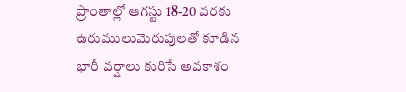ప్రాంతాల్లో ఆగస్టు 18-20 వరకు ఉరుములుమెరుపులతో కూడిన భారీ వర్షాలు కురిసే అవకాశం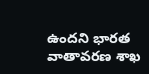ఉందని భారత వాతావరణ శాఖ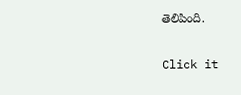తెలిపింది.


Click it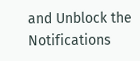and Unblock the Notifications